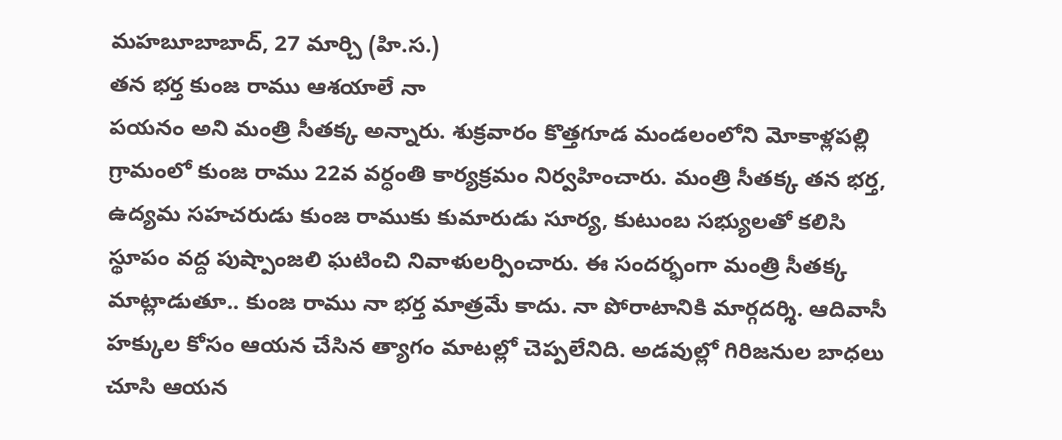మహబూబాబాద్, 27 మార్చి (హి.స.)
తన భర్త కుంజ రాము ఆశయాలే నా
పయనం అని మంత్రి సీతక్క అన్నారు. శుక్రవారం కొత్తగూడ మండలంలోని మోకాళ్లపల్లి గ్రామంలో కుంజ రాము 22వ వర్ధంతి కార్యక్రమం నిర్వహించారు. మంత్రి సీతక్క తన భర్త, ఉద్యమ సహచరుడు కుంజ రాముకు కుమారుడు సూర్య, కుటుంబ సభ్యులతో కలిసి స్థూపం వద్ద పుష్పాంజలి ఘటించి నివాళులర్పించారు. ఈ సందర్భంగా మంత్రి సీతక్క మాట్లాడుతూ.. కుంజ రాము నా భర్త మాత్రమే కాదు. నా పోరాటానికి మార్గదర్శి. ఆదివాసీ హక్కుల కోసం ఆయన చేసిన త్యాగం మాటల్లో చెప్పలేనిది. అడవుల్లో గిరిజనుల బాధలు చూసి ఆయన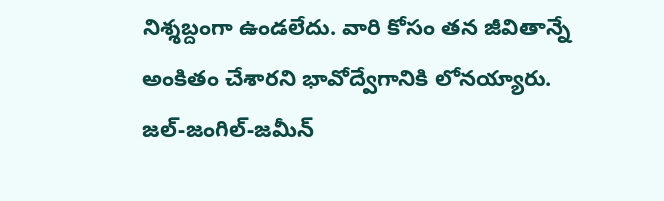నిశ్శబ్దంగా ఉండలేదు. వారి కోసం తన జీవితాన్నే అంకితం చేశారని భావోద్వేగానికి లోనయ్యారు.
జల్-జంగిల్-జమీన్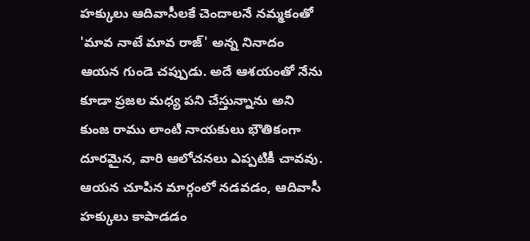హక్కులు ఆదివాసీలకే చెందాలనే నమ్మకంతో 'మావ నాటే మావ రాజ్' అన్న నినాదం ఆయన గుండె చప్పుడు. అదే ఆశయంతో నేను కూడా ప్రజల మధ్య పని చేస్తున్నాను అని కుంజ రాము లాంటి నాయకులు భౌతికంగా దూరమైన, వారి ఆలోచనలు ఎప్పటికీ చావవు. ఆయన చూపిన మార్గంలో నడవడం, ఆదివాసీ హక్కులు కాపాడడం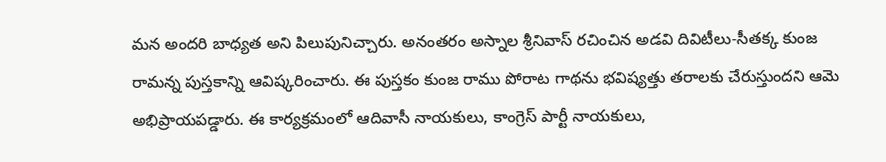మన అందరి బాధ్యత అని పిలుపునిచ్చారు. అనంతరం అస్నాల శ్రీనివాస్ రచించిన అడవి దివిటీలు-సీతక్క కుంజ రామన్న పుస్తకాన్ని ఆవిష్కరించారు. ఈ పుస్తకం కుంజ రాము పోరాట గాథను భవిష్యత్తు తరాలకు చేరుస్తుందని ఆమె అభిప్రాయపడ్డారు. ఈ కార్యక్రమంలో ఆదివాసీ నాయకులు, కాంగ్రెస్ పార్టీ నాయకులు,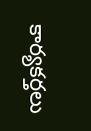కార్యకర్తలు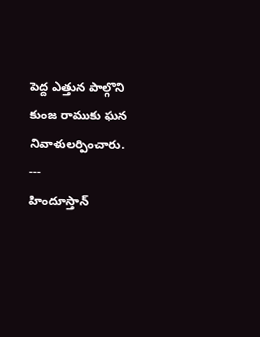పెద్ద ఎత్తున పాల్గొని కుంజ రాముకు ఘన నివాళులర్పించారు.
---
హిందూస్తాన్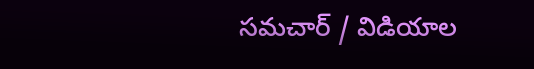సమచార్ / విడియాల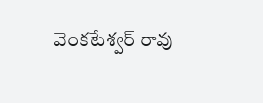వెంకటేశ్వర్ రావు